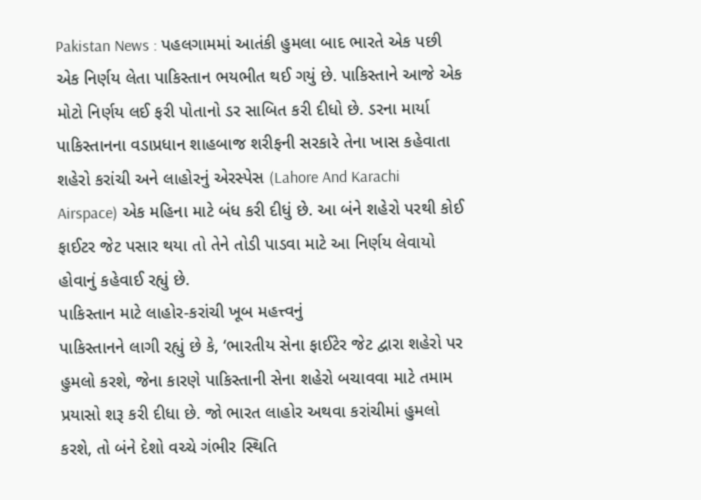Pakistan News : પહલગામમાં આતંકી હુમલા બાદ ભારતે એક પછી એક નિર્ણય લેતા પાકિસ્તાન ભયભીત થઈ ગયું છે. પાકિસ્તાને આજે એક મોટો નિર્ણય લઈ ફરી પોતાનો ડર સાબિત કરી દીધો છે. ડરના માર્યા પાકિસ્તાનના વડાપ્રધાન શાહબાજ શરીફની સરકારે તેના ખાસ કહેવાતા શહેરો કરાંચી અને લાહોરનું એરસ્પેસ (Lahore And Karachi Airspace) એક મહિના માટે બંધ કરી દીધું છે. આ બંને શહેરો પરથી કોઈ ફાઈટર જેટ પસાર થયા તો તેને તોડી પાડવા માટે આ નિર્ણય લેવાયો હોવાનું કહેવાઈ રહ્યું છે.
પાકિસ્તાન માટે લાહોર-કરાંચી ખૂબ મહત્ત્વનું
પાકિસ્તાનને લાગી રહ્યું છે કે, ‘ભારતીય સેના ફાઈટેર જેટ દ્વારા શહેરો પર હુમલો કરશે, જેના કારણે પાકિસ્તાની સેના શહેરો બચાવવા માટે તમામ પ્રયાસો શરૂ કરી દીધા છે. જો ભારત લાહોર અથવા કરાંચીમાં હુમલો કરશે, તો બંને દેશો વચ્ચે ગંભીર સ્થિતિ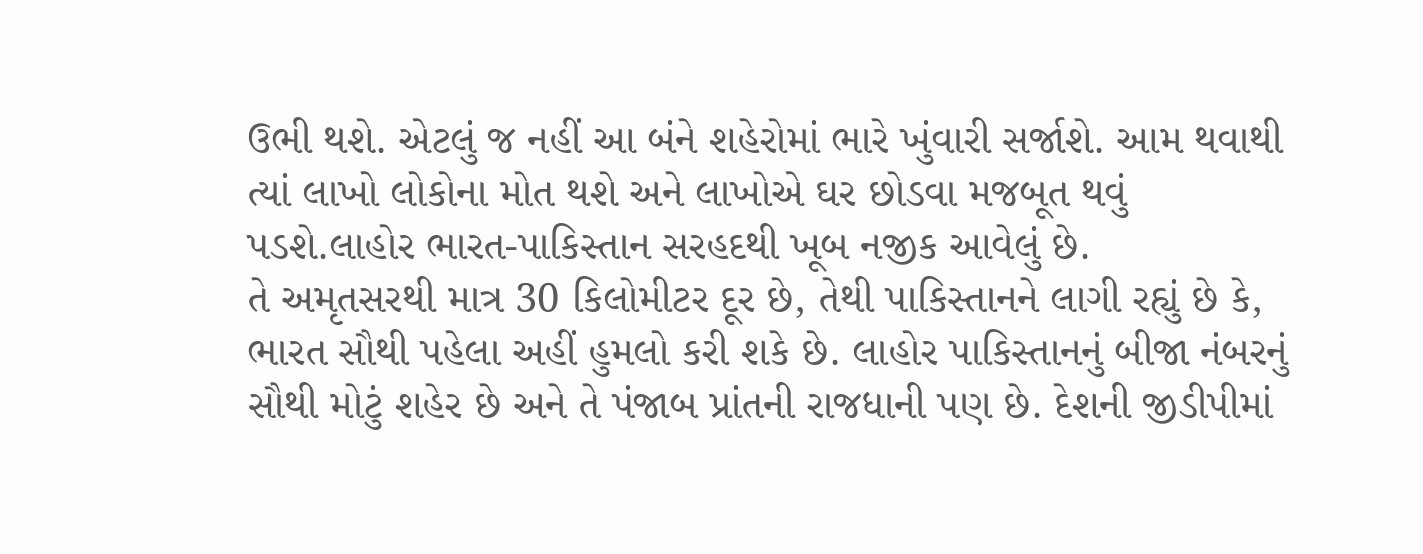ઉભી થશે. એટલું જ નહીં આ બંને શહેરોમાં ભારે ખુંવારી સર્જાશે. આમ થવાથી ત્યાં લાખો લોકોના મોત થશે અને લાખોએ ઘર છોડવા મજબૂત થવું પડશે.લાહોર ભારત-પાકિસ્તાન સરહદથી ખૂબ નજીક આવેલું છે.
તે અમૃતસરથી માત્ર 30 કિલોમીટર દૂર છે, તેથી પાકિસ્તાનને લાગી રહ્યું છે કે, ભારત સૌથી પહેલા અહીં હુમલો કરી શકે છે. લાહોર પાકિસ્તાનનું બીજા નંબરનું સૌથી મોટું શહેર છે અને તે પંજાબ પ્રાંતની રાજધાની પણ છે. દેશની જીડીપીમાં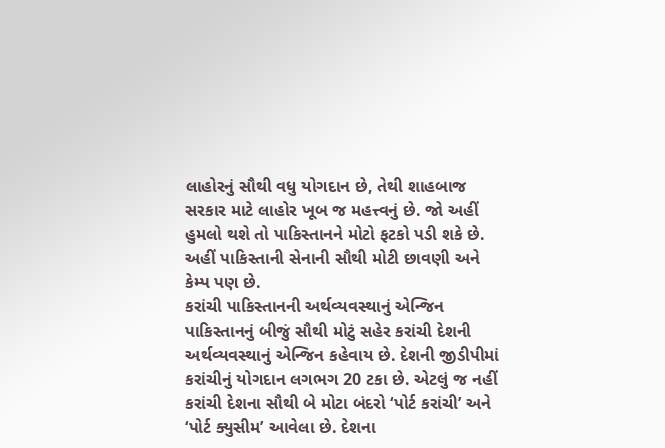લાહોરનું સૌથી વધુ યોગદાન છે, તેથી શાહબાજ સરકાર માટે લાહોર ખૂબ જ મહત્ત્વનું છે. જો અહીં હુમલો થશે તો પાકિસ્તાનને મોટો ફટકો પડી શકે છે. અહીં પાકિસ્તાની સેનાની સૌથી મોટી છાવણી અને કેમ્પ પણ છે.
કરાંચી પાકિસ્તાનની અર્થવ્યવસ્થાનું એન્જિન
પાકિસ્તાનનું બીજું સૌથી મોટું સહેર કરાંચી દેશની અર્થવ્યવસ્થાનું એન્જિન કહેવાય છે. દેશની જીડીપીમાં કરાંચીનું યોગદાન લગભગ 20 ટકા છે. એટલું જ નહીં કરાંચી દેશના સૌથી બે મોટા બંદરો ‘પોર્ટ કરાંચી’ અને ‘પોર્ટ ક્યુસીમ’ આવેલા છે. દેશના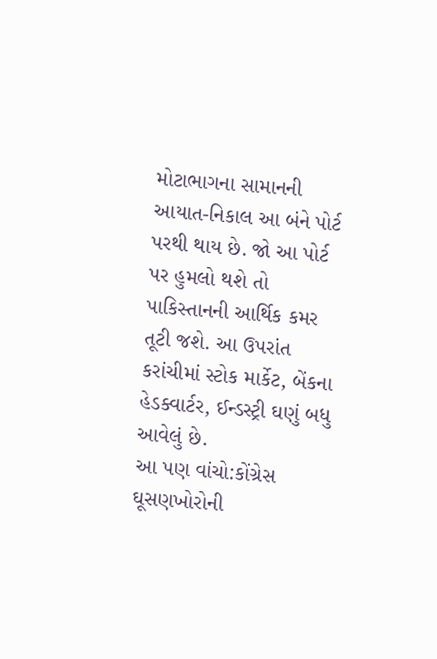મોટાભાગના સામાનની આયાત-નિકાલ આ બંને પોર્ટ પરથી થાય છે. જો આ પોર્ટ પર હુમલો થશે તો પાકિસ્તાનની આર્થિક કમર તૂટી જશે. આ ઉપરાંત કરાંચીમાં સ્ટોક માર્કેટ, બેંકના હેડક્વાર્ટર, ઈન્ડસ્ટ્રી ઘણું બધુ આવેલું છે.
આ પણ વાંચો:કોંગ્રેસ ઘૂસણખોરોની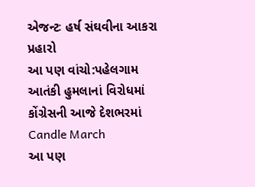એજન્ટઃ હર્ષ સંઘવીના આકરા પ્રહારો
આ પણ વાંચો:પહેલગામ આતંકી હુમલાનાં વિરોધમાં કોંગ્રેસની આજે દેશભરમાં Candle March
આ પણ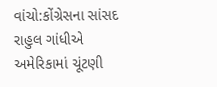વાંચો:કોંગ્રેસના સાંસદ રાહુલ ગાંધીએ અમેરિકામાં ચૂંટણી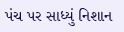પંચ પર સાધ્યું નિશાન